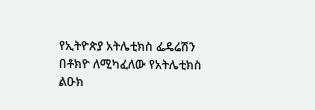የኢትዮጵያ አትሌቲክስ ፌዴሬሽን በቶክዮ ለሚካፈለው የአትሌቲክስ ልዑክ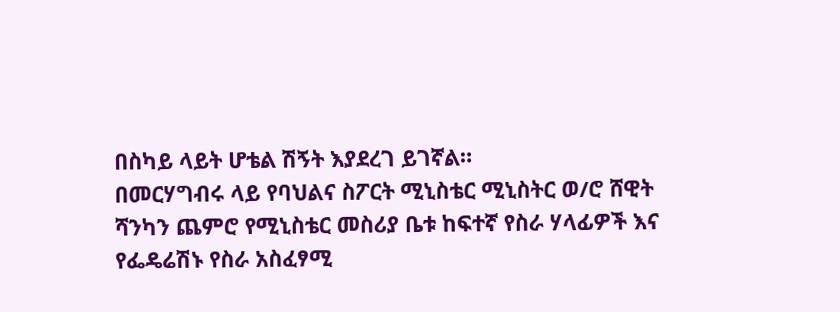በስካይ ላይት ሆቴል ሽኝት እያደረገ ይገኛል።
በመርሃግብሩ ላይ የባህልና ስፖርት ሚኒስቴር ሚኒስትር ወ/ሮ ሸዊት ሻንካን ጨምሮ የሚኒስቴር መስሪያ ቤቱ ከፍተኛ የስራ ሃላፊዎች እና የፌዴሬሽኑ የስራ አስፈፃሚ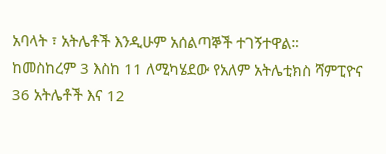አባላት ፣ አትሌቶች እንዲሁም አሰልጣኞች ተገኝተዋል።
ከመስከረም 3 እስከ 11 ለሚካሄደው የአለም አትሌቲክስ ሻምፒዮና 36 አትሌቶች እና 12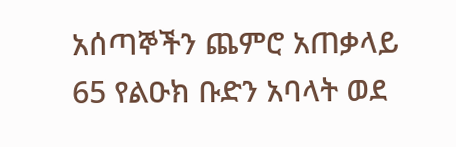አሰጣኞችን ጨምሮ አጠቃላይ 65 የልዑክ ቡድን አባላት ወደ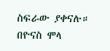ስፍራው ያቀናሉ።
በዮናስ ሞላ